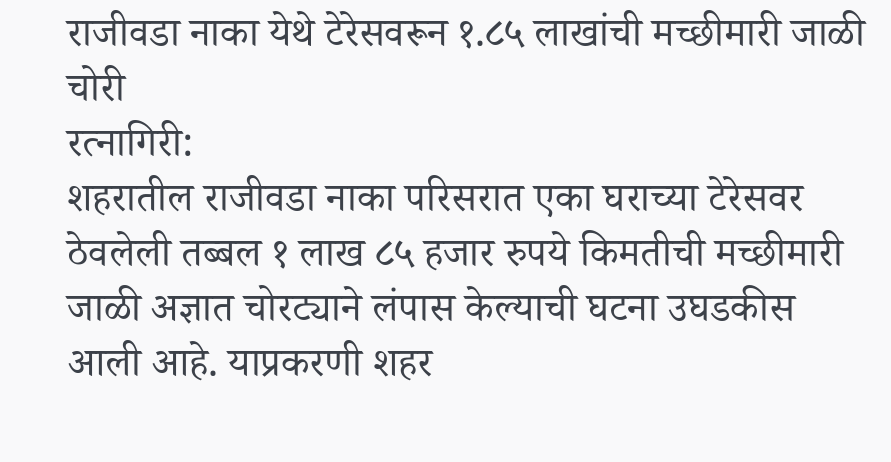राजीवडा नाका येथे टेरेसवरून १.८५ लाखांची मच्छीमारी जाळी चोरी
रत्नागिरी:
शहरातील राजीवडा नाका परिसरात एका घराच्या टेरेसवर ठेवलेली तब्बल १ लाख ८५ हजार रुपये किमतीची मच्छीमारी जाळी अज्ञात चोरट्याने लंपास केल्याची घटना उघडकीस आली आहे. याप्रकरणी शहर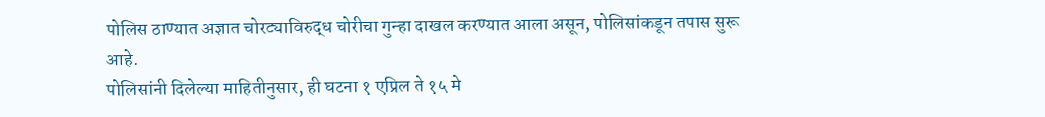पोलिस ठाण्यात अज्ञात चोरट्याविरुद्ध चोरीचा गुन्हा दाखल करण्यात आला असून, पोलिसांकडून तपास सुरू आहे.
पोलिसांनी दिलेल्या माहितीनुसार, ही घटना १ एप्रिल ते १५ मे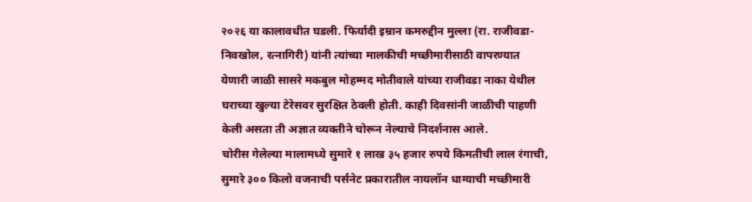२०२६ या कालावधीत घडली. फिर्यादी इम्रान कमरुद्दीन मुल्ला (रा. राजीवडा-निवखोल, रत्नागिरी) यांनी त्यांच्या मालकीची मच्छीमारीसाठी वापरण्यात येणारी जाळी सासरे मकबुल मोहम्मद मोतीवाले यांच्या राजीवडा नाका येथील घराच्या खुल्या टेरेसवर सुरक्षित ठेवली होती. काही दिवसांनी जाळीची पाहणी केली असता ती अज्ञात व्यक्तीने चोरून नेल्याचे निदर्शनास आले.
चोरीस गेलेल्या मालामध्ये सुमारे १ लाख ३५ हजार रुपये किमतीची लाल रंगाची, सुमारे ३०० किलो वजनाची पर्सनेट प्रकारातील नायलॉन धाग्याची मच्छीमारी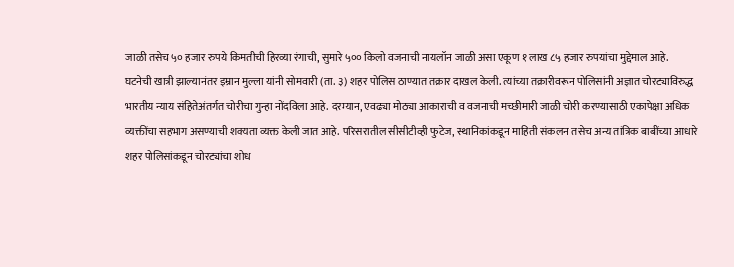जाळी तसेच ५० हजार रुपये किमतीची हिरव्या रंगाची, सुमारे ५०० किलो वजनाची नायलॉन जाळी असा एकूण १ लाख ८५ हजार रुपयांचा मुद्देमाल आहे.
घटनेची खात्री झाल्यानंतर इम्रान मुल्ला यांनी सोमवारी (ता. ३) शहर पोलिस ठाण्यात तक्रार दाखल केली. त्यांच्या तक्रारीवरून पोलिसांनी अज्ञात चोरट्याविरुद्ध भारतीय न्याय संहितेअंतर्गत चोरीचा गुन्हा नोंदविला आहे. दरम्यान, एवढ्या मोठ्या आकाराची व वजनाची मच्छीमारी जाळी चोरी करण्यासाठी एकापेक्षा अधिक व्यक्तींचा सहभाग असण्याची शक्यता व्यक्त केली जात आहे. परिसरातील सीसीटीव्ही फुटेज, स्थानिकांकडून माहिती संकलन तसेच अन्य तांत्रिक बाबींच्या आधारे शहर पोलिसांकडून चोरट्यांचा शोध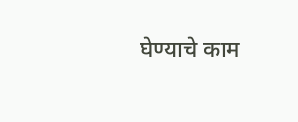घेण्याचे काम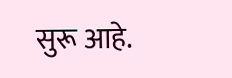सुरू आहे.